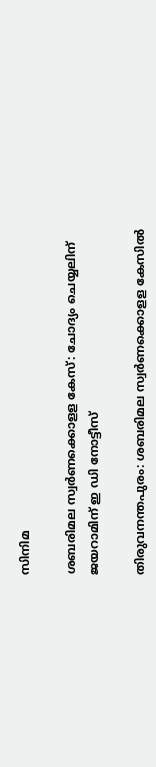സിനിമ

ശബരിമല സ്വര്‍ണക്കൊളള കേസ്: ചോദ്യം ചെയ്യലിന് ജയറാമിന് ഇ ഡി നോട്ടീസ്

തിരുവനന്തപുരം: ശബരിമല സ്വര്‍ണക്കൊളള കേസില്‍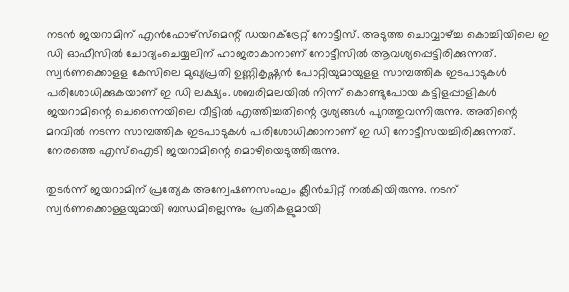നടന്‍ ജയറാമിന് എന്‍ഫോഴ്സ്മെന്റ് ഡയറക്ട്രേറ്റ് നോട്ടീസ്. അടുത്ത ചൊവ്വാഴ്ച്ച കൊച്ചിയിലെ ഇ ഡി ഓഫീസില്‍ ചോദ്യംചെയ്യലിന് ഹാജരാകാനാണ് നോട്ടീസില്‍ ആവശ്യപ്പെട്ടിരിക്കുന്നത്. സ്വര്‍ണക്കൊളള കേസിലെ മുഖ്യപ്രതി ഉണ്ണികൃഷ്ണന്‍ പോറ്റിയുമായുളള സാമ്പത്തിക ഇടപാടുകള്‍ പരിശോധിക്കുകയാണ് ഇ ഡി ലക്ഷ്യം. ശബരിമലയില്‍ നിന്ന് കൊണ്ടുപോയ കട്ടിളപ്പാളികള്‍ ജയറാമിന്റെ ചെന്നൈയിലെ വീട്ടില്‍ എത്തിച്ചതിന്റെ ദൃശ്യങ്ങള്‍ പുറത്തുവന്നിരുന്നു. അതിന്റെ മറവില്‍ നടന്ന സാമ്പത്തിക ഇടപാടുകള്‍ പരിശോധിക്കാനാണ് ഇ ഡി നോട്ടീസയച്ചിരിക്കുന്നത്. നേരത്തെ എസ്‌ഐടി ജയറാമിന്റെ മൊഴിയെടുത്തിരുന്നു.

തുടര്‍ന്ന് ജയറാമിന് പ്രത്യേക അന്വേഷണസംഘം ക്ലീന്‍ചിറ്റ് നല്‍കിയിരുന്നു. നടന് സ്വര്‍ണക്കൊള്ളയുമായി ബന്ധമില്ലെന്നും പ്രതികളുമായി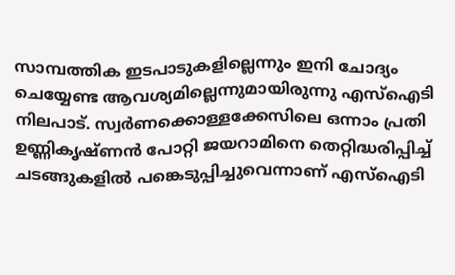സാമ്പത്തിക ഇടപാടുകളില്ലെന്നും ഇനി ചോദ്യം ചെയ്യേണ്ട ആവശ്യമില്ലെന്നുമായിരുന്നു എസ്‌ഐടി നിലപാട്. സ്വര്‍ണക്കൊള്ളക്കേസിലെ ഒന്നാം പ്രതി ഉണ്ണികൃഷ്ണന്‍ പോറ്റി ജയറാമിനെ തെറ്റിദ്ധരിപ്പിച്ച് ചടങ്ങുകളില്‍ പങ്കെടുപ്പിച്ചുവെന്നാണ് എസ്‌ഐടി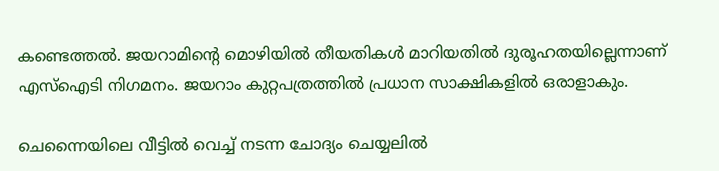കണ്ടെത്തല്‍. ജയറാമിന്റെ മൊഴിയില്‍ തീയതികള്‍ മാറിയതില്‍ ദുരൂഹതയില്ലെന്നാണ് എസ്‌ഐടി നിഗമനം. ജയറാം കുറ്റപത്രത്തില്‍ പ്രധാന സാക്ഷികളില്‍ ഒരാളാകും.

ചെന്നൈയിലെ വീട്ടില്‍ വെച്ച് നടന്ന ചോദ്യം ചെയ്യലില്‍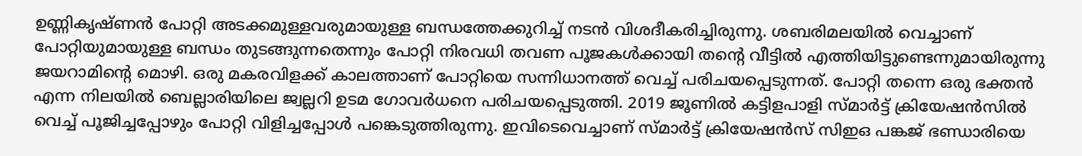ഉണ്ണികൃഷ്ണന്‍ പോറ്റി അടക്കമുള്ളവരുമായുള്ള ബന്ധത്തേക്കുറിച്ച് നടന്‍ വിശദീകരിച്ചിരുന്നു. ശബരിമലയില്‍ വെച്ചാണ് പോറ്റിയുമായുള്ള ബന്ധം തുടങ്ങുന്നതെന്നും പോറ്റി നിരവധി തവണ പൂജകള്‍ക്കായി തന്റെ വീട്ടില്‍ എത്തിയിട്ടുണ്ടെന്നുമായിരുന്നു ജയറാമിന്റെ മൊഴി. ഒരു മകരവിളക്ക് കാലത്താണ് പോറ്റിയെ സന്നിധാനത്ത് വെച്ച് പരിചയപ്പെടുന്നത്. പോറ്റി തന്നെ ഒരു ഭക്തന്‍ എന്ന നിലയില്‍ ബെല്ലാരിയിലെ ജ്വല്ലറി ഉടമ ഗോവര്‍ധനെ പരിചയപ്പെടുത്തി. 2019 ജൂണില്‍ കട്ടിളപാളി സ്മാര്‍ട്ട് ക്രിയേഷന്‍സില്‍ വെച്ച് പൂജിച്ചപ്പോഴും പോറ്റി വിളിച്ചപ്പോള്‍ പങ്കെടുത്തിരുന്നു. ഇവിടെവെച്ചാണ് സ്മാര്‍ട്ട് ക്രിയേഷന്‍സ് സിഇഒ പങ്കജ് ഭണ്ഡാരിയെ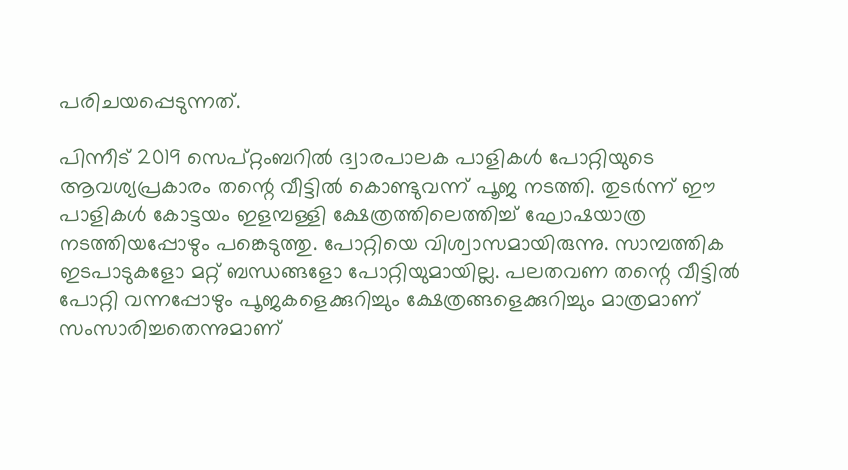പരിചയപ്പെടുന്നത്.

പിന്നീട് 2019 സെപ്റ്റംബറില്‍ ദ്വാരപാലക പാളികള്‍ പോറ്റിയുടെ ആവശ്യപ്രകാരം തന്റെ വീട്ടില്‍ കൊണ്ടുവന്ന് പൂജ നടത്തി. തുടര്‍ന്ന് ഈ പാളികള്‍ കോട്ടയം ഇളമ്പള്ളി ക്ഷേത്രത്തിലെത്തിച്ച് ഘോഷയാത്ര നടത്തിയപ്പോഴും പങ്കെടുത്തു. പോറ്റിയെ വിശ്വാസമായിരുന്നു. സാമ്പത്തിക ഇടപാടുകളോ മറ്റ് ബന്ധങ്ങളോ പോറ്റിയുമായില്ല. പലതവണ തന്റെ വീട്ടില്‍ പോറ്റി വന്നപ്പോഴും പൂജകളെക്കുറിച്ചും ക്ഷേത്രങ്ങളെക്കുറിച്ചും മാത്രമാണ് സംസാരിച്ചതെന്നുമാണ്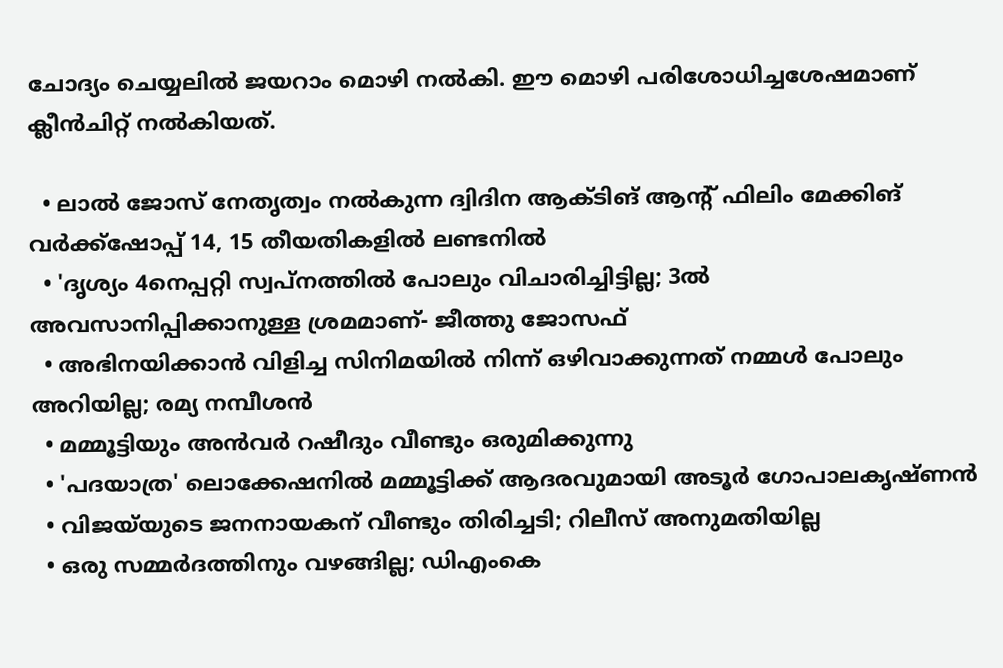ചോദ്യം ചെയ്യലില്‍ ജയറാം മൊഴി നല്‍കി. ഈ മൊഴി പരിശോധിച്ചശേഷമാണ് ക്ലീന്‍ചിറ്റ് നല്‍കിയത്.

  • ലാല്‍ ജോസ് നേതൃത്വം നല്‍കുന്ന ദ്വിദിന ആക്ടിങ് ആന്റ് ഫിലിം മേക്കിങ് വര്‍ക്ക്‌ഷോപ്പ് 14, 15 തീയതികളില്‍ ലണ്ടനില്‍
  • 'ദൃശ്യം 4നെപ്പറ്റി സ്വപ്നത്തില്‍ പോലും വിചാരിച്ചിട്ടില്ല; 3ല്‍ അവസാനിപ്പിക്കാനുള്ള ശ്രമമാണ്- ജീത്തു ജോസഫ്
  • അഭിനയിക്കാന്‍ വിളിച്ച സിനിമയില്‍ നിന്ന് ഒഴിവാക്കുന്നത് നമ്മള്‍ പോലും അറിയില്ല; രമ്യ നമ്പീശന്‍
  • മമ്മൂട്ടിയും അന്‍വര്‍ റഷീദും വീണ്ടും ഒരുമിക്കുന്നു
  • 'പദയാത്ര' ലൊക്കേഷനില്‍ മമ്മൂട്ടിക്ക് ആദരവുമായി അടൂര്‍ ഗോപാലകൃഷ്ണന്‍
  • വിജയ്‌യുടെ ജനനായകന് വീണ്ടും തിരിച്ചടി; റിലീസ് അനുമതിയില്ല
  • ഒരു സമ്മര്‍ദത്തിനും വഴങ്ങില്ല; ഡിഎംകെ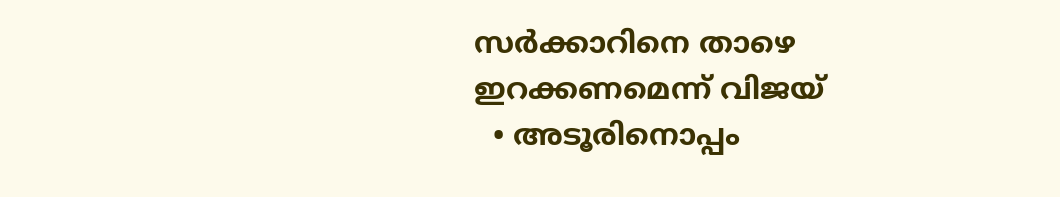സര്‍ക്കാറിനെ താഴെ ഇറക്കണമെന്ന് വിജയ്
  • അടൂരിനൊപ്പം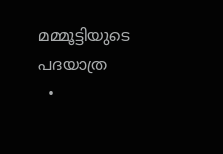മമ്മൂട്ടിയുടെ പദയാത്ര
  •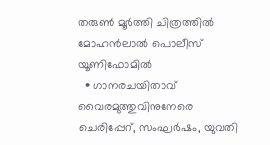തരുണ്‍ മൂര്‍ത്തി ചിത്രത്തില്‍ മോഹന്‍ലാല്‍ പൊലീസ് യൂണിഫോമില്‍
  • ഗാനരചയിതാവ് വൈരമുത്തുവിനുനേരെ ചെരിപ്പേറ്, സംഘര്‍ഷം, യുവതി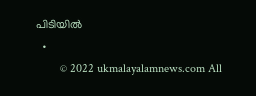പിടിയില്‍
  •
        © 2022 ukmalayalamnews.com All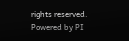rights reserved. Powered by PI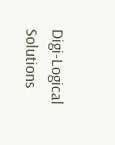Digi-Logical Solutions